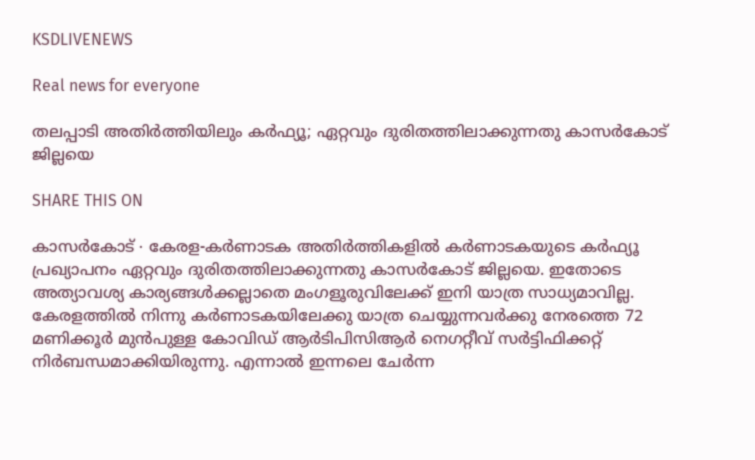KSDLIVENEWS

Real news for everyone

തലപ്പാടി അതിർത്തിയിലും കർഫ്യൂ; ഏറ്റവും ദുരിതത്തിലാക്കുന്നതു കാസർകോട് ജില്ലയെ

SHARE THIS ON

കാസർകോട് ∙ കേരള-കർണാടക അതിർത്തികളിൽ കർണാടകയുടെ കർഫ്യൂ പ്രഖ്യാപനം ഏറ്റവും ദുരിതത്തിലാക്കുന്നതു കാസർകോട് ജില്ലയെ. ഇതോടെ അത്യാവശ്യ കാര്യങ്ങൾക്കല്ലാതെ മംഗളൂരുവിലേക്ക് ഇനി യാത്ര സാധ്യമാവില്ല. കേരളത്തിൽ നിന്നു കർണാടകയിലേക്കു യാത്ര ചെയ്യുന്നവർക്കു നേരത്തെ 72 മണിക്കൂർ മുൻപുള്ള കോവിഡ് ആർടിപിസിആർ നെഗറ്റീവ് സർട്ടിഫിക്കറ്റ് നിർബന്ധമാക്കിയിരുന്നു. എന്നാൽ ഇന്നലെ ചേർന്ന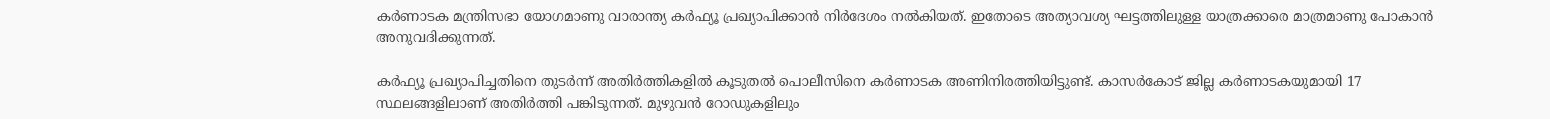കർണാടക മന്ത്രിസഭാ യോഗമാണു വാരാന്ത്യ കർഫ്യൂ പ്രഖ്യാപിക്കാൻ നിർദേശം നൽകിയത്. ഇതോടെ അത്യാവശ്യ ഘട്ടത്തിലുള്ള യാത്രക്കാരെ മാത്രമാണു പോകാൻ അനുവദിക്കുന്നത്.

കർഫ്യൂ പ്രഖ്യാപിച്ചതിനെ തുടർന്ന് അതിർത്തികളിൽ കൂടുതൽ പൊലീസിനെ കർണാടക അണിനിരത്തിയിട്ടുണ്ട്. കാസർകോട് ജില്ല കർണാടകയുമായി 17 സ്ഥലങ്ങളിലാണ് അതിർത്തി പങ്കിടുന്നത്. മുഴുവൻ റോഡുകളിലും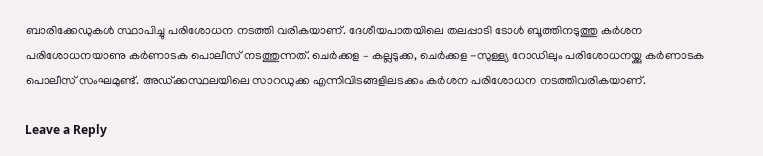ബാരിക്കേഡുകൾ സ്ഥാപിച്ചു പരിശോധന നടത്തി വരികയാണ്. ദേശീയപാതയിലെ തലപ്പാടി ടോൾ ബൂത്തിനടുത്തു കർശന പരിശോധനയാണു കർണാടക പൊലീസ് നടത്തുന്നത്. ചെർക്കള – കല്ലടുക്ക, ചെർക്കള -സുള്ള്യ റോഡിലും പരിശോധനയ്ക്കു കർണാടക പൊലീസ് സംഘമുണ്ട്. അഡ്ക്കസ്ഥലയിലെ സാറഡുക്ക എന്നിവിടങ്ങളിലടക്കം കർശന പരിശോധന നടത്തിവരികയാണ്.

Leave a Reply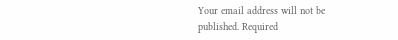Your email address will not be published. Required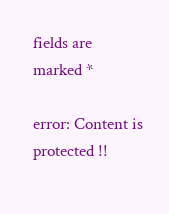fields are marked *

error: Content is protected !!